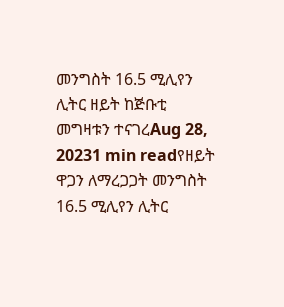መንግስት 16.5 ሚሊየን ሊትር ዘይት ከጅቡቲ መግዛቱን ተናገረAug 28, 20231 min readየዘይት ዋጋን ለማረጋጋት መንግስት 16.5 ሚሊየን ሊትር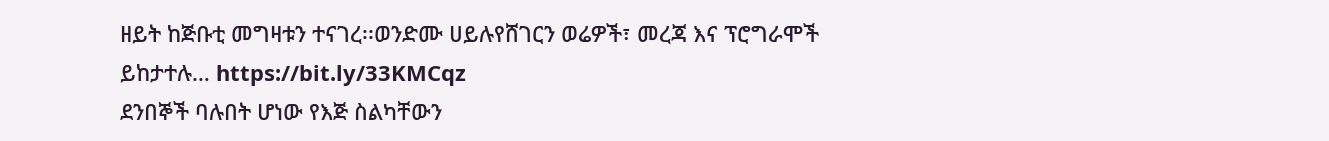ዘይት ከጅቡቲ መግዛቱን ተናገረ፡፡ወንድሙ ሀይሉየሸገርን ወሬዎች፣ መረጃ እና ፕሮግራሞች ይከታተሉ… https://bit.ly/33KMCqz
ደንበኞች ባሉበት ሆነው የእጅ ስልካቸውን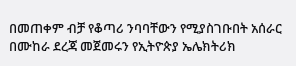በመጠቀም ብቻ የቆጣሪ ንባባቸውን የሚያስገቡበት አሰራር በሙከራ ደረጃ መጀመሩን የኢትዮጵያ ኤሌክትሪክ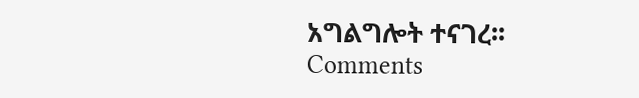አግልግሎት ተናገረ፡፡
Comments